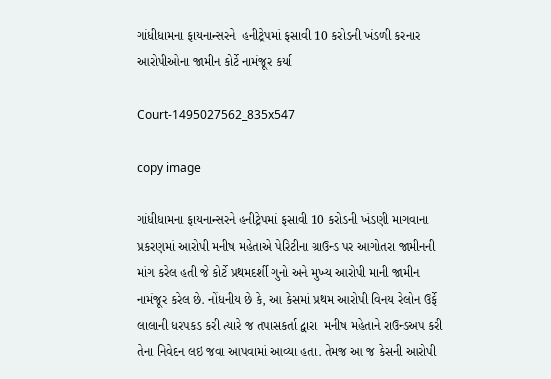ગાંધીધામના ફાયનાન્સરને  હનીટ્રેપમાં ફસાવી 10 કરોડની ખંડળી કરનાર આરોપીઓના જામીન કોર્ટે નામંજૂર કર્યા

Court-1495027562_835x547

copy image

ગાંધીધામના ફાયનાન્સરને હનીટ્રેપમાં ફસાવી 10 કરોડની ખંડણી માગવાના પ્રકરણમાં આરોપી મનીષ મહેતાએ પેરિટીના ગ્રાઉન્ડ પર આગોતરા જામીનની માંગ કરેલ હતી જે કોર્ટે પ્રથમદર્શી ગુનો અને મુખ્ય આરોપી માની જામીન નામંજૂર કરેલ છે. નોંધનીય છે કે, આ કેસમાં પ્રથમ આરોપી વિનય રેલોન ઉર્ફે લાલાની ધરપકડ કરી ત્યારે જ તપાસકર્તા દ્વારા  મનીષ મહેતાને રાઉન્ડઅપ કરી તેના નિવેદન લઇ જવા આપવામાં આવ્યા હતા. તેમજ આ જ કેસની આરોપી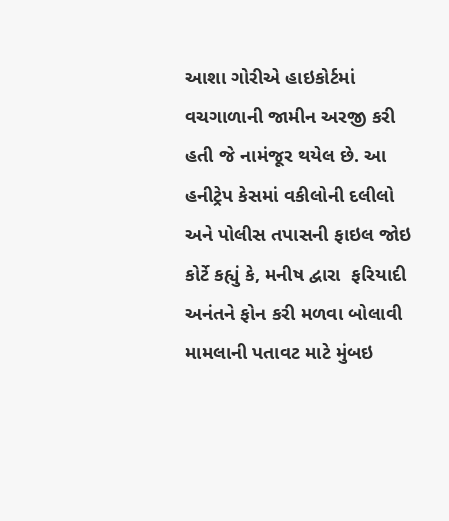આશા ગોરીએ હાઇકોર્ટમાં વચગાળાની જામીન અરજી કરી હતી જે નામંજૂર થયેલ છે. આ હનીટ્રેપ કેસમાં વકીલોની દલીલો અને પોલીસ તપાસની ફાઇલ જોઇ કોર્ટે કહ્યું કે, મનીષ દ્વારા  ફરિયાદી અનંતને ફોન કરી મળવા બોલાવી મામલાની પતાવટ માટે મુંબઇ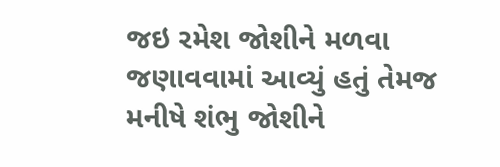જઇ રમેશ જોશીને મળવા જણાવવામાં આવ્યું હતું તેમજ મનીષે શંભુ જોશીને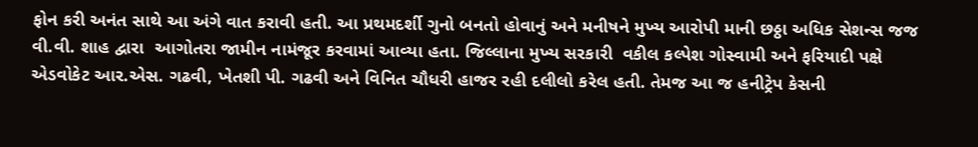ફોન કરી અનંત સાથે આ અંગે વાત કરાવી હતી. આ પ્રથમદર્શી ગુનો બનતો હોવાનું અને મનીષને મુખ્ય આરોપી માની છઠ્ઠા અધિક સેશન્સ જજ વી.વી. શાહ દ્વારા  આગોતરા જામીન નામંજૂર કરવામાં આવ્યા હતા. જિલ્લાના મુખ્ય સરકારી  વકીલ કલ્પેશ ગોસ્વામી અને ફરિયાદી પક્ષે એડવોકેટ આર.એસ. ગઢવી, ખેતશી પી. ગઢવી અને વિનિત ચૌધરી હાજર રહી દલીલો કરેલ હતી. તેમજ આ જ હનીટ્રેપ કેસની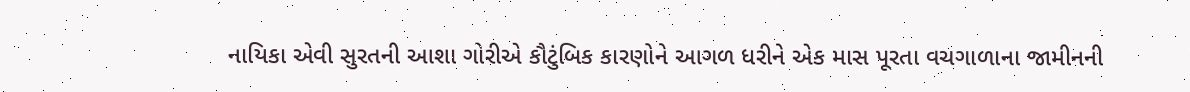નાયિકા એવી સુરતની આશા ગોરીએ કૌટુંબિક કારણોને આગળ ધરીને એક માસ પૂરતા વચગાળાના જામીનની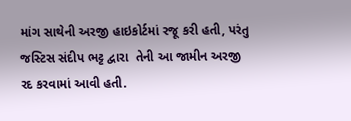માંગ સાથેની અરજી હાઇકોર્ટમાં રજૂ કરી હતી, પરંતુ જસ્ટિસ સંદીપ ભટ્ટ દ્વારા  તેની આ જામીન અરજી રદ કરવામાં આવી હતી.